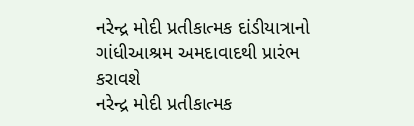નરેન્દ્ર મોદી પ્રતીકાત્મક દાંડીયાત્રાનો ગાંધીઆશ્રમ અમદાવાદથી પ્રારંભ કરાવશે
નરેન્દ્ર મોદી પ્રતીકાત્મક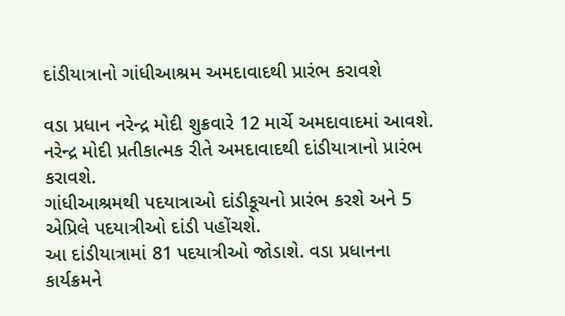દાંડીયાત્રાનો ગાંધીઆશ્રમ અમદાવાદથી પ્રારંભ કરાવશે

વડા પ્રધાન નરેન્દ્ર મોદી શુક્રવારે 12 માર્ચે અમદાવાદમાં આવશે. નરેન્દ્ર મોદી પ્રતીકાત્મક રીતે અમદાવાદથી દાંડીયાત્રાનો પ્રારંભ કરાવશે.
ગાંધીઆશ્રમથી પદયાત્રાઓ દાંડીકૂચનો પ્રારંભ કરશે અને 5 એપ્રિલે પદયાત્રીઓ દાંડી પહોંચશે.
આ દાંડીયાત્રામાં 81 પદયાત્રીઓ જોડાશે. વડા પ્રધાનના કાર્યક્રમને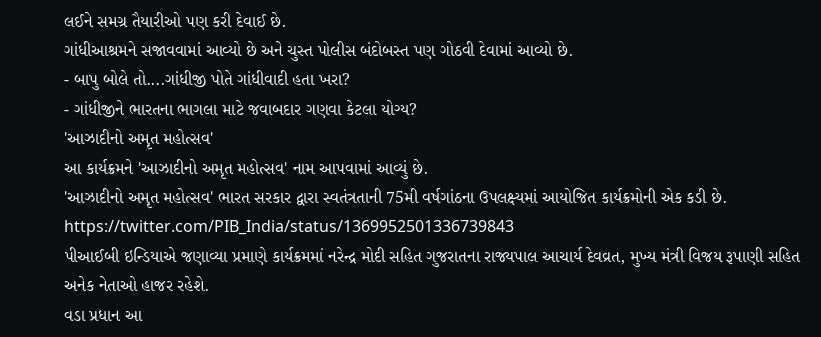લઈને સમગ્ર તૈયારીઓ પણ કરી દેવાઈ છે.
ગાંધીઆશ્રમને સજાવવામાં આવ્યો છે અને ચુસ્ત પોલીસ બંદોબસ્ત પણ ગોઠવી દેવામાં આવ્યો છે.
- બાપુ બોલે તો....ગાંધીજી પોતે ગાંધીવાદી હતા ખરા?
- ગાંધીજીને ભારતના ભાગલા માટે જવાબદાર ગણવા કેટલા યોગ્ય?
'આઝાદીનો અમૃત મહોત્સવ'
આ કાર્યક્રમને 'આઝાદીનો અમૃત મહોત્સવ' નામ આપવામાં આવ્યું છે.
'આઝાદીનો અમૃત મહોત્સવ' ભારત સરકાર દ્વારા સ્વતંત્રતાની 75મી વર્ષગાંઠના ઉપલક્ષ્યમાં આયોજિત કાર્યક્રમોની એક કડી છે.
https://twitter.com/PIB_India/status/1369952501336739843
પીઆઈબી ઇન્ડિયાએ જણાવ્યા પ્રમાણે કાર્યક્રમમાં નરેન્દ્ર મોદી સહિત ગુજરાતના રાજ્યપાલ આચાર્ય દેવવ્રત, મુખ્ય મંત્રી વિજય રૂપાણી સહિત અનેક નેતાઓ હાજર રહેશે.
વડા પ્રધાન આ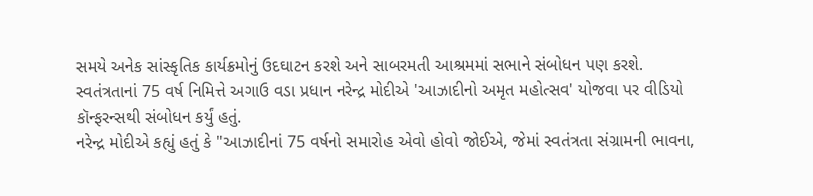સમયે અનેક સાંસ્કૃતિક કાર્યક્રમોનું ઉદઘાટન કરશે અને સાબરમતી આશ્રમમાં સભાને સંબોધન પણ કરશે.
સ્વતંત્રતાનાં 75 વર્ષ નિમિત્તે અગાઉ વડા પ્રધાન નરેન્દ્ર મોદીએ 'આઝાદીનો અમૃત મહોત્સવ' યોજવા પર વીડિયો કૉન્ફરન્સથી સંબોધન કર્યું હતું.
નરેન્દ્ર મોદીએ કહ્યું હતું કે "આઝાદીનાં 75 વર્ષનો સમારોહ એવો હોવો જોઈએ, જેમાં સ્વતંત્રતા સંગ્રામની ભાવના,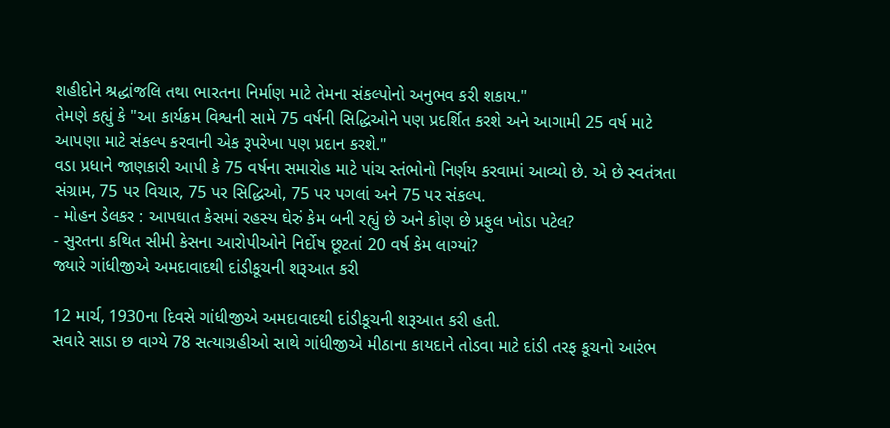શહીદોને શ્રદ્ધાંજલિ તથા ભારતના નિર્માણ માટે તેમના સંકલ્પોનો અનુભવ કરી શકાય."
તેમણે કહ્યું કે "આ કાર્યક્રમ વિશ્વની સામે 75 વર્ષની સિદ્ધિઓને પણ પ્રદર્શિત કરશે અને આગામી 25 વર્ષ માટે આપણા માટે સંકલ્પ કરવાની એક રૂપરેખા પણ પ્રદાન કરશે."
વડા પ્રધાને જાણકારી આપી કે 75 વર્ષના સમારોહ માટે પાંચ સ્તંભોનો નિર્ણય કરવામાં આવ્યો છે. એ છે સ્વતંત્રતા સંગ્રામ, 75 પર વિચાર, 75 પર સિદ્ધિઓ, 75 પર પગલાં અને 75 પર સંકલ્પ.
- મોહન ડેલકર : આપઘાત કેસમાં રહસ્ય ઘેરું કેમ બની રહ્યું છે અને કોણ છે પ્રફુલ ખોડા પટેલ?
- સુરતના કથિત સીમી કેસના આરોપીઓને નિર્દોષ છૂટતાં 20 વર્ષ કેમ લાગ્યાં?
જ્યારે ગાંધીજીએ અમદાવાદથી દાંડીકૂચની શરૂઆત કરી

12 માર્ચ, 1930ના દિવસે ગાંધીજીએ અમદાવાદથી દાંડીકૂચની શરૂઆત કરી હતી.
સવારે સાડા છ વાગ્યે 78 સત્યાગ્રહીઓ સાથે ગાંધીજીએ મીઠાના કાયદાને તોડવા માટે દાંડી તરફ કૂચનો આરંભ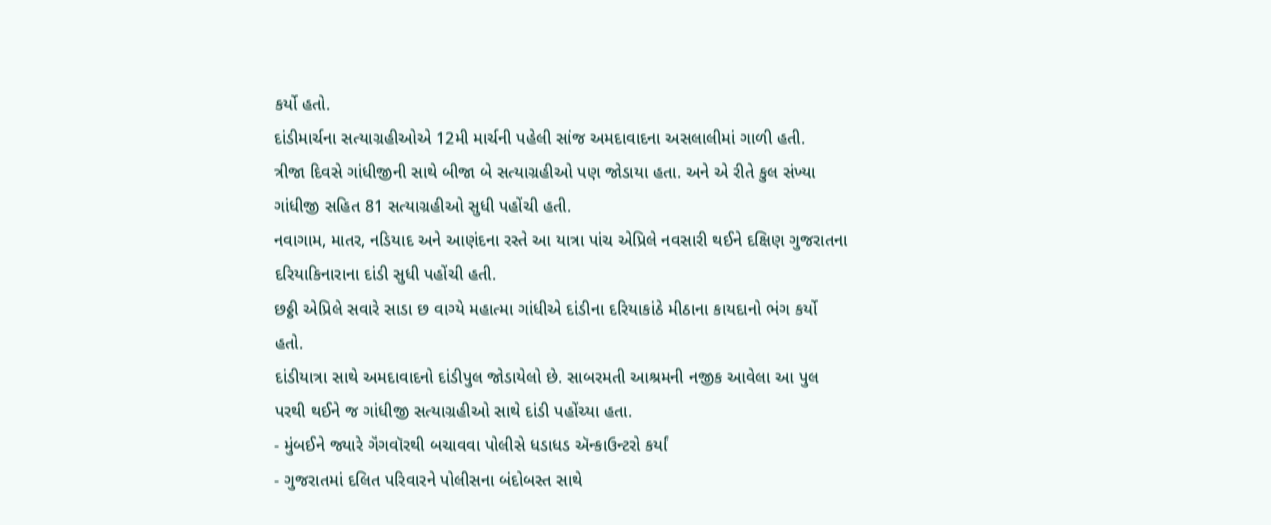કર્યો હતો.
દાંડીમાર્ચના સત્યાગ્રહીઓએ 12મી માર્ચની પહેલી સાંજ અમદાવાદના અસલાલીમાં ગાળી હતી.
ત્રીજા દિવસે ગાંધીજીની સાથે બીજા બે સત્યાગ્રહીઓ પણ જોડાયા હતા. અને એ રીતે કુલ સંખ્યા ગાંધીજી સહિત 81 સત્યાગ્રહીઓ સુધી પહોંચી હતી.
નવાગામ, માતર, નડિયાદ અને આણંદના રસ્તે આ યાત્રા પાંચ એપ્રિલે નવસારી થઈને દક્ષિણ ગુજરાતના દરિયાકિનારાના દાંડી સુધી પહોંચી હતી.
છઠ્ઠી એપ્રિલે સવારે સાડા છ વાગ્યે મહાત્મા ગાંધીએ દાંડીના દરિયાકાંઠે મીઠાના કાયદાનો ભંગ કર્યો હતો.
દાંડીયાત્રા સાથે અમદાવાદનો દાંડીપુલ જોડાયેલો છે. સાબરમતી આશ્રમની નજીક આવેલા આ પુલ પરથી થઈને જ ગાંધીજી સત્યાગ્રહીઓ સાથે દાંડી પહોંચ્યા હતા.
- મુંબઈને જ્યારે ગૅંગવૉરથી બચાવવા પોલીસે ધડાધડ ઍન્કાઉન્ટરો કર્યાં
- ગુજરાતમાં દલિત પરિવારને પોલીસના બંદોબસ્ત સાથે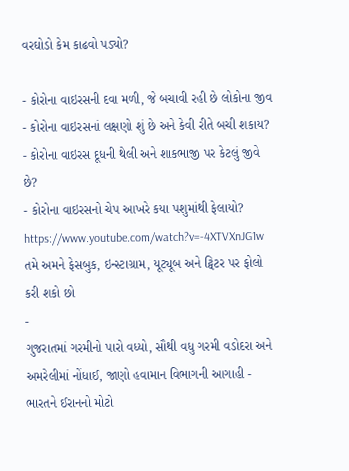વરઘોડો કેમ કાઢવો પડ્યો?

- કોરોના વાઇરસની દવા મળી, જે બચાવી રહી છે લોકોના જીવ
- કોરોના વાઇરસનાં લક્ષણો શું છે અને કેવી રીતે બચી શકાય?
- કોરોના વાઇરસ દૂધની થેલી અને શાકભાજી પર કેટલું જીવે છે?
- કોરોના વાઇરસનો ચેપ આખરે કયા પશુમાંથી ફેલાયો?
https://www.youtube.com/watch?v=-4XTVXnJG1w
તમે અમને ફેસબુક, ઇન્સ્ટાગ્રામ, યૂટ્યૂબ અને ટ્વિટર પર ફોલો કરી શકો છો
-
ગુજરાતમાં ગરમીનો પારો વધ્યો, સૌથી વધુ ગરમી વડોદરા અને અમરેલીમાં નોંધાઈ, જાણો હવામાન વિભાગની આગાહી -
ભારતને ઈરાનનો મોટો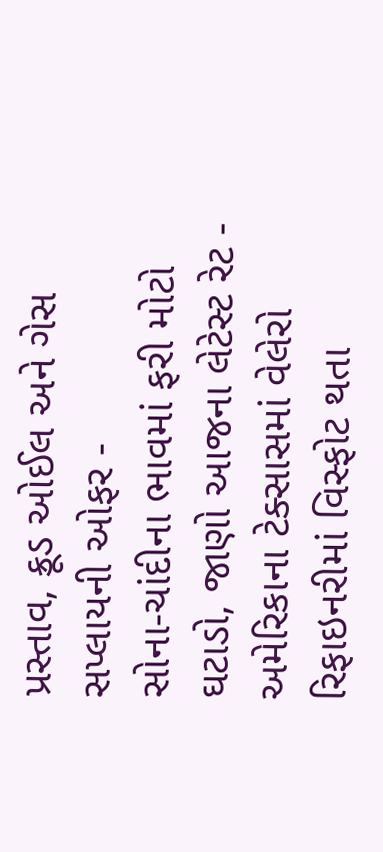પ્રસ્તાવ, ક્રૂડ ઓઈલ અને ગેસ સપ્લાયની ઓફર -
સોના-ચાંદીના ભાવમાં ફરી મોટો ઘટાડો, જાણો આજના લેટેસ્ટ રેટ -
અમેરિકાના ટેક્સાસમાં વેલેરો રિફાઇનરીમાં વિસ્ફોટ થતા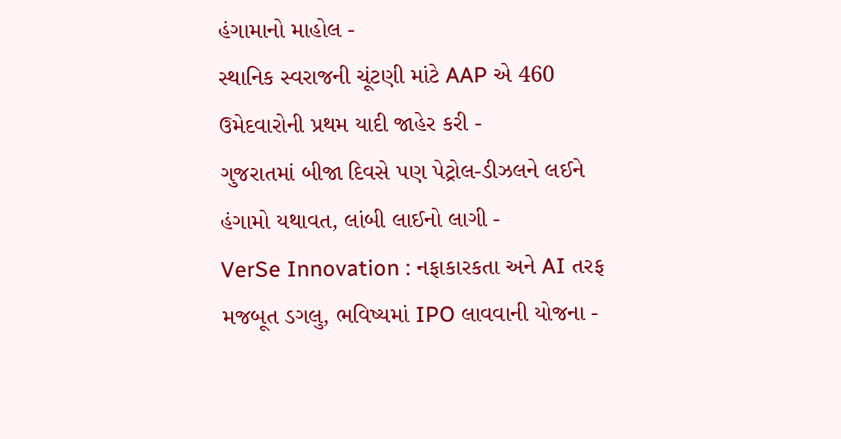હંગામાનો માહોલ -
સ્થાનિક સ્વરાજની ચૂંટણી માંટે AAP એ 460 ઉમેદવારોની પ્રથમ યાદી જાહેર કરી -
ગુજરાતમાં બીજા દિવસે પણ પેટ્રોલ-ડીઝલને લઈને હંગામો યથાવત, લાંબી લાઈનો લાગી -
VerSe Innovation : નફાકારકતા અને AI તરફ મજબૂત ડગલુ, ભવિષ્યમાં IPO લાવવાની યોજના -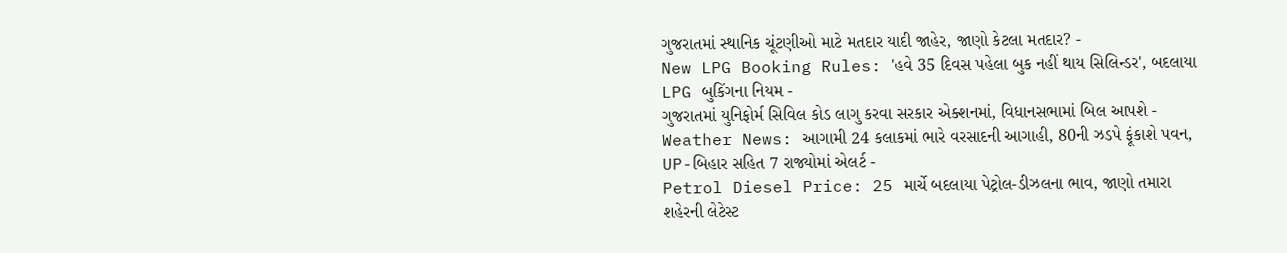ગુજરાતમાં સ્થાનિક ચૂંટણીઓ માટે મતદાર યાદી જાહેર, જાણો કેટલા મતદાર? -
New LPG Booking Rules: 'હવે 35 દિવસ પહેલા બુક નહીં થાય સિલિન્ડર', બદલાયા LPG બુકિંગના નિયમ -
ગુજરાતમાં યુનિફોર્મ સિવિલ કોડ લાગુ કરવા સરકાર એક્શનમાં, વિધાનસભામાં બિલ આપશે -
Weather News: આગામી 24 કલાકમાં ભારે વરસાદની આગાહી, 80ની ઝડપે ફૂંકાશે પવન, UP-બિહાર સહિત 7 રાજ્યોમાં એલર્ટ -
Petrol Diesel Price: 25 માર્ચે બદલાયા પેટ્રોલ-ડીઝલના ભાવ, જાણો તમારા શહેરની લેટેસ્ટ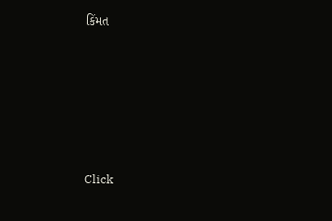કિંમત








Click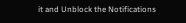it and Unblock the Notifications